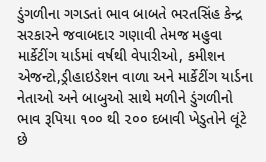ડુંગળીના ગગડતાં ભાવ બાબતે ભરતસિંહ કેન્દ્ર સરકારને જવાબદાર ગણાવી તેમજ મહુવા માર્કેટીંગ યાર્ડમાં વર્ષથી વેપારીઓ, કમીશન એજન્ટો,ડ્રીહાઇડેશન વાળા અને માર્કેટીંગ યાર્ડના નેતાઓ અને બાબુઓ સાથે મળીને ડુંગળીનો ભાવ રૂપિયા ૧૦૦ થી ૨૦૦ દબાવી ખેડુતોને લૂંટે છે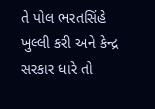તે પોલ ભરતસિંહે ખુલ્લી કરી અને કેન્દ્ર સરકાર ધારે તો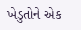ખેડુતોને એક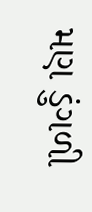મણ ડુંગળી